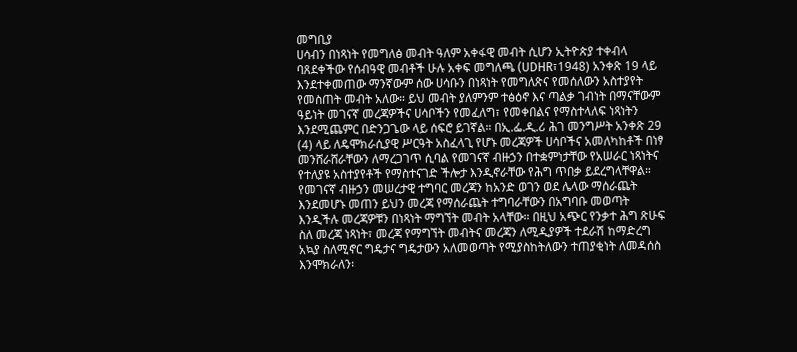መግቢያ
ሀሳብን በነጻነት የመግለፅ መብት ዓለም አቀፋዊ መብት ሲሆን ኢትዮጵያ ተቀብላ ባጸደቀችው የሰብዓዊ መብቶች ሁሉ አቀፍ መግለጫ (UDHR፣1948) አንቀጽ 19 ላይ እንደተቀመጠው ማንኛውም ሰው ሀሳቡን በነጻነት የመግለጽና የመሰለውን አስተያየት የመስጠት መብት አለው። ይህ መብት ያለምንም ተፅዕኖ እና ጣልቃ ገብነት በማናቸውም ዓይነት መገናኛ መረጃዎችና ሀሳቦችን የመፈለግ፣ የመቀበልና የማስተላለፍ ነጻነትን እንደሚጨምር በድንጋጌው ላይ ሰፍሮ ይገኛል። በኢ.ፌ.ዲ.ሪ ሕገ መንግሥት አንቀጽ 29 (4) ላይ ለዴሞክራሲያዊ ሥርዓት አስፈላጊ የሆኑ መረጃዎች ሀሳቦችና አመለካከቶች በነፃ መንሸራሸራቸውን ለማረጋገጥ ሲባል የመገናኛ ብዙኃን በተቋምነታቸው የአሠራር ነጻነትና የተለያዩ አስተያየቶች የማስተናገድ ችሎታ እንዲኖራቸው የሕግ ጥበቃ ይደረግላቸዋል።
የመገናኛ ብዙኃን መሠረታዊ ተግባር መረጃን ከአንድ ወገን ወደ ሌላው ማሰራጨት እንደመሆኑ መጠን ይህን መረጃ የማሰራጨት ተግባራቸውን በአግባቡ መወጣት እንዲችሉ መረጃዎቹን በነጻነት ማግኘት መብት አላቸው። በዚህ አጭር የንቃተ ሕግ ጽሁፍ ስለ መረጃ ነጻነት፣ መረጃ የማግኘት መብትና መረጃን ለሚዲያዎች ተደራሽ ከማድረግ አኳያ ስለሚኖር ግዴታና ግዴታውን አለመወጣት የሚያስከትለውን ተጠያቂነት ለመዳሰስ እንሞክራለን፡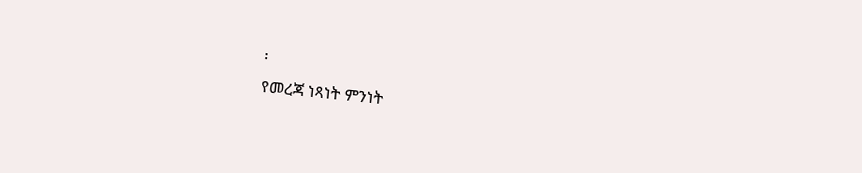፡
የመረጃ ነጻነት ምንነት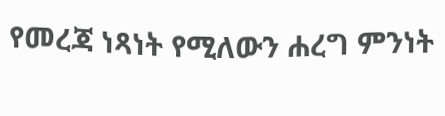የመረጃ ነጻነት የሚለውን ሐረግ ምንነት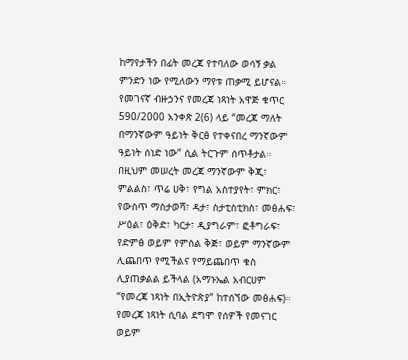ከማየታችን በፊት መረጃ የተባለው ወሳኝ ቃል ምንድን ነው የሚለውን ማየቱ ጠቃሚ ይሆናል። የመገናኛ ብዙኃንና የመረጃ ነጻነት አዋጅ ቁጥር 590/2000 አንቀጽ 2(6) ላይ “መረጃ ማለት በማንኛውም ዓይነት ቅርፅ የተቀናበረ ማንኛውም ዓይነት ሰነድ ነው” ሲል ትርጉም ሰጥቶታል። በዚህም መሠረት መረጃ ማንኛውም ቅጂ፣ ምልልስ፣ ጥሬ ሀቅ፣ የግል አስተያየት፣ ምክር፣ የውስጥ ማስታወሻ፣ ዳታ፣ ስታቲስቲክስ፣ መፅሐፍ፣ ሥዕል፣ ዕቅድ፣ ካርታ፣ ዲያግራም፣ ፎቶግራፍ፣ የድምፅ ወይም የምስል ቅጅ፣ ወይም ማንኛውም ሊጨበጥ የሚችልና የማይጨበጥ ቁስ ሊያጠቃልል ይችላል (አማኑኤል አብርሀም “የመረጃ ነጻነት በኢትዮጵያ” ከተሰኘው መፅሐፍ)።
የመረጃ ነጻነት ሲባል ደግሞ የሰዎች የመናገር ወይም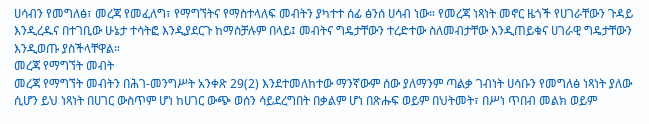ሀሳብን የመግለፅ፣ መረጃ የመፈለግ፣ የማግኘትና የማስተላለፍ መብትን ያካተተ ሰፊ ፅንሰ ሀሳብ ነው። የመረጃ ነጻነት መኖር ዜጎች የሀገራቸውን ጉዳይ እንዲረዱና በተገቢው ሁኔታ ተሳትፎ እንዲያደርጉ ከማስቻሉም በላይ፤ መብትና ግዴታቸውን ተረድተው ስለመብታቸው እንዲጠይቁና ሀገራዊ ግዴታቸውን እንዲወጡ ያስችላቸዋል።
መረጃ የማግኘት መብት
መረጃ የማግኘት መብትን በሕገ-መንግሥት አንቀጽ 29(2) እንደተመለከተው ማንኛውም ሰው ያለማንም ጣልቃ ገብነት ሀሳቡን የመግለፅ ነጻነት ያለው ሲሆን ይህ ነጻነት በሀገር ውስጥም ሆነ ከሀገር ውጭ ወሰን ሳይደረግበት በቃልም ሆነ በጽሑፍ ወይም በህትመት፣ በሥነ ጥበብ መልክ ወይም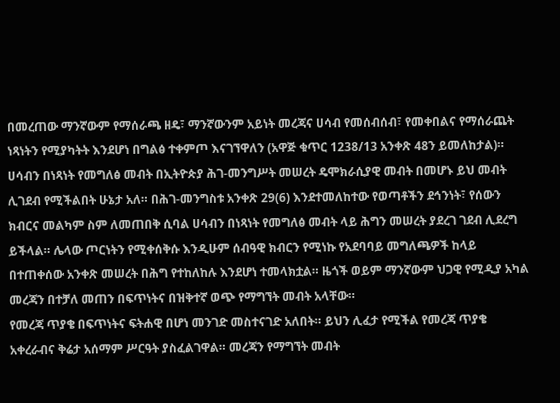በመረጠው ማንኛውም የማሰራጫ ዘዴ፣ ማንኛውንም አይነት መረጃና ሀሳብ የመሰብሰብ፣ የመቀበልና የማሰራጨት ነጻነትን የሚያካትት እንደሆነ በግልፅ ተቀምጦ እናገኘዋለን (አዋጅ ቁጥር 1238/13 አንቀጽ 48ን ይመለከታል)።
ሀሳብን በነጻነት የመግለፅ መብት በኢትዮጵያ ሕገ-መንግሥት መሠረት ዴሞክራሲያዊ መብት በመሆኑ ይህ መብት ሊገደብ የሚችልበት ሁኔታ አለ። በሕገ-መንግስቱ አንቀጽ 29(6) እንደተመለከተው የወጣቶችን ደኅንነት፣ የሰውን ክብርና መልካም ስም ለመጠበቅ ሲባል ሀሳብን በነጻነት የመግለፅ መብት ላይ ሕግን መሠረት ያደረገ ገደብ ሊደረግ ይችላል። ሌላው ጦርነትን የሚቀሰቅሱ እንዲሁም ሰብዓዊ ክብርን የሚነኩ የአደባባይ መግለጫዎች ከላይ በተጠቀሰው አንቀጽ መሠረት በሕግ የተከለከሉ እንደሆነ ተመላክቷል። ዜጎች ወይም ማንኛውም ህጋዊ የሚዲያ አካል መረጃን በተቻለ መጠን በፍጥነትና በዝቅተኛ ወጭ የማግኘት መብት አላቸው።
የመረጃ ጥያቄ በፍጥነትና ፍትሐዊ በሆነ መንገድ መስተናገድ አለበት። ይህን ሊፈታ የሚችል የመረጃ ጥያቄ አቀረራብና ቅሬታ አሰማም ሥርዓት ያስፈልገዋል። መረጃን የማግኘት መብት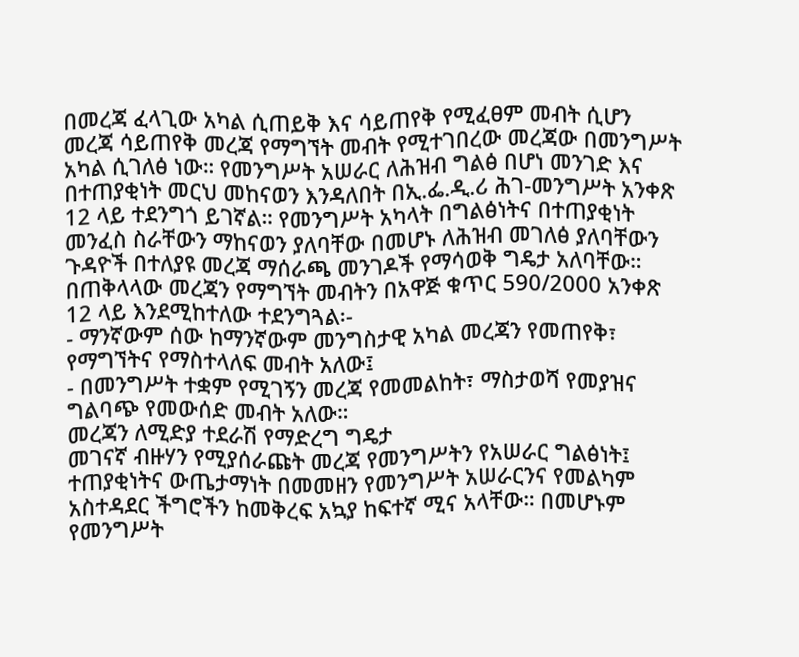በመረጃ ፈላጊው አካል ሲጠይቅ እና ሳይጠየቅ የሚፈፀም መብት ሲሆን መረጃ ሳይጠየቅ መረጃ የማግኘት መብት የሚተገበረው መረጃው በመንግሥት አካል ሲገለፅ ነው። የመንግሥት አሠራር ለሕዝብ ግልፅ በሆነ መንገድ እና በተጠያቂነት መርህ መከናወን እንዳለበት በኢ.ፌ.ዲ.ሪ ሕገ-መንግሥት አንቀጽ 12 ላይ ተደንግጎ ይገኛል። የመንግሥት አካላት በግልፅነትና በተጠያቂነት መንፈስ ስራቸውን ማከናወን ያለባቸው በመሆኑ ለሕዝብ መገለፅ ያለባቸውን ጉዳዮች በተለያዩ መረጃ ማሰራጫ መንገዶች የማሳወቅ ግዴታ አለባቸው።
በጠቅላላው መረጃን የማግኘት መብትን በአዋጅ ቁጥር 590/2000 አንቀጽ 12 ላይ እንደሚከተለው ተደንግጓል፡-
- ማንኛውም ሰው ከማንኛውም መንግስታዊ አካል መረጃን የመጠየቅ፣ የማግኘትና የማስተላለፍ መብት አለው፤
- በመንግሥት ተቋም የሚገኝን መረጃ የመመልከት፣ ማስታወሻ የመያዝና ግልባጭ የመውሰድ መብት አለው።
መረጃን ለሚድያ ተደራሽ የማድረግ ግዴታ
መገናኛ ብዙሃን የሚያሰራጩት መረጃ የመንግሥትን የአሠራር ግልፅነት፤ ተጠያቂነትና ውጤታማነት በመመዘን የመንግሥት አሠራርንና የመልካም አስተዳደር ችግሮችን ከመቅረፍ አኳያ ከፍተኛ ሚና አላቸው። በመሆኑም የመንግሥት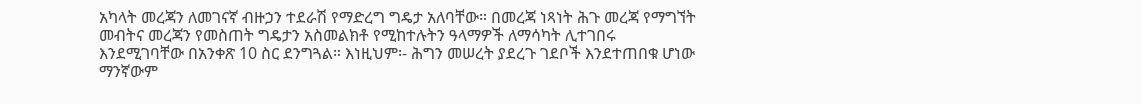አካላት መረጃን ለመገናኛ ብዙኃን ተደራሽ የማድረግ ግዴታ አለባቸው። በመረጃ ነጻነት ሕጉ መረጃ የማግኘት መብትና መረጃን የመስጠት ግዴታን አስመልክቶ የሚከተሉትን ዓላማዎች ለማሳካት ሊተገበሩ እንደሚገባቸው በአንቀጽ 10 ስር ደንግጓል። እነዚህም፡- ሕግን መሠረት ያደረጉ ገደቦች እንደተጠበቁ ሆነው ማንኛውም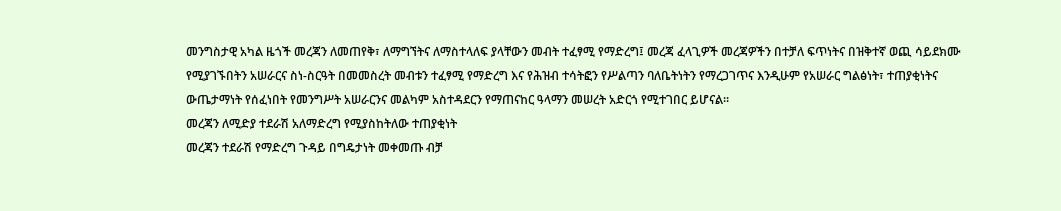መንግስታዊ አካል ዜጎች መረጃን ለመጠየቅ፣ ለማግኘትና ለማስተላለፍ ያላቸውን መብት ተፈፃሚ የማድረግ፤ መረጃ ፈላጊዎች መረጃዎችን በተቻለ ፍጥነትና በዝቅተኛ ወጪ ሳይደክሙ የሚያገኙበትን አሠራርና ስነ-ስርዓት በመመስረት መብቱን ተፈፃሚ የማድረግ እና የሕዝብ ተሳትፎን የሥልጣን ባለቤትነትን የማረጋገጥና እንዲሁም የአሠራር ግልፅነት፣ ተጠያቂነትና ውጤታማነት የሰፈነበት የመንግሥት አሠራርንና መልካም አስተዳደርን የማጠናከር ዓላማን መሠረት አድርጎ የሚተገበር ይሆናል።
መረጃን ለሚድያ ተደራሽ አለማድረግ የሚያስከትለው ተጠያቂነት
መረጃን ተደራሽ የማድረግ ጉዳይ በግዴታነት መቀመጡ ብቻ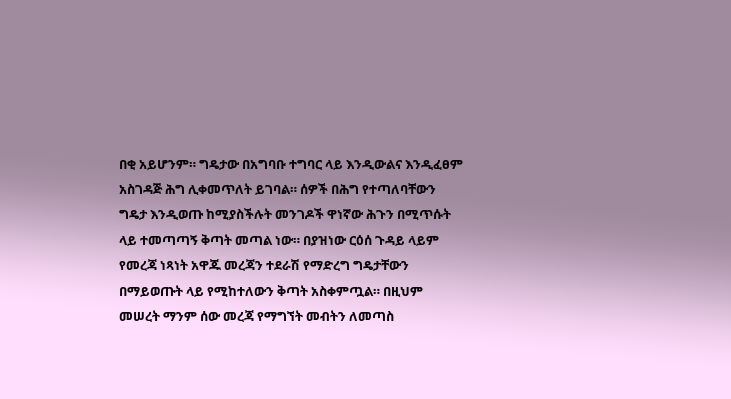በቂ አይሆንም። ግዴታው በአግባቡ ተግባር ላይ እንዲውልና እንዲፈፀም አስገዳጅ ሕግ ሊቀመጥለት ይገባል። ሰዎች በሕግ የተጣለባቸውን ግዴታ እንዲወጡ ከሚያስችሉት መንገዶች ዋነኛው ሕጉን በሚጥሱት ላይ ተመጣጣኝ ቅጣት መጣል ነው። በያዝነው ርዕሰ ጉዳይ ላይም የመረጃ ነጻነት አዋጁ መረጃን ተደራሽ የማድረግ ግዴታቸውን በማይወጡት ላይ የሚከተለውን ቅጣት አስቀምጧል። በዚህም መሠረት ማንም ሰው መረጃ የማግኘት መብትን ለመጣስ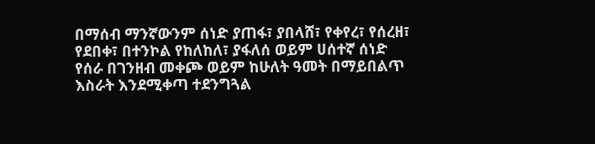በማሰብ ማንኛውንም ሰነድ ያጠፋ፣ ያበላሸ፣ የቀየረ፣ የሰረዘ፣ የደበቀ፣ በተንኮል የከለከለ፣ ያፋለሰ ወይም ሀሰተኛ ሰነድ የሰራ በገንዘብ መቀጮ ወይም ከሁለት ዓመት በማይበልጥ እስራት እንደሚቀጣ ተደንግጓል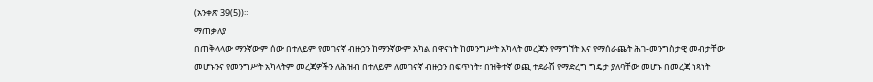(አንቀጽ 39(5))።
ማጠቃለያ
በጠቅላላው ማንኛውም ሰው በተለይም የመገናኛ ብዙኃን ከማንኛውም አካል በዋናነት ከመንግሥት አካላት መረጃን የማግኘት እና የማሰራጨት ሕገ-መንግስታዊ መብታቸው መሆኑንና የመንግሥት አካላትም መረጃዎችን ለሕዝብ በተለይም ለመገናኛ ብዙኃን በፍጥነት፣ በዝቅተኛ ወጪ ተደራሽ የማድረግ ግዴታ ያለባቸው መሆኑ በመረጃ ነጻነት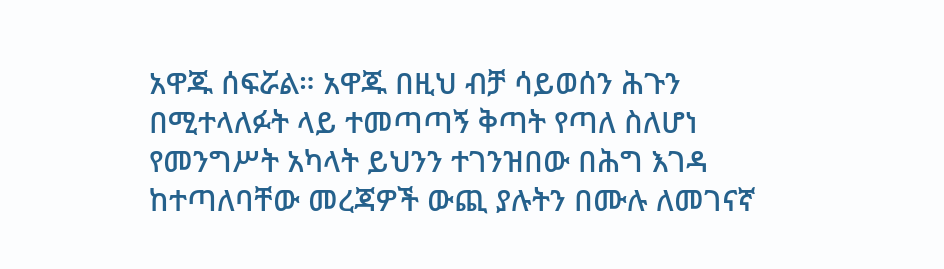አዋጁ ሰፍሯል። አዋጁ በዚህ ብቻ ሳይወሰን ሕጉን በሚተላለፉት ላይ ተመጣጣኝ ቅጣት የጣለ ስለሆነ የመንግሥት አካላት ይህንን ተገንዝበው በሕግ እገዳ ከተጣለባቸው መረጃዎች ውጪ ያሉትን በሙሉ ለመገናኛ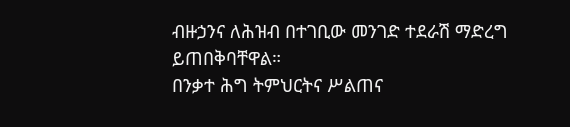ብዙኃንና ለሕዝብ በተገቢው መንገድ ተደራሽ ማድረግ ይጠበቅባቸዋል።
በንቃተ ሕግ ትምህርትና ሥልጠና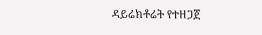ዳይሬክቶሬት የተዘጋጀ